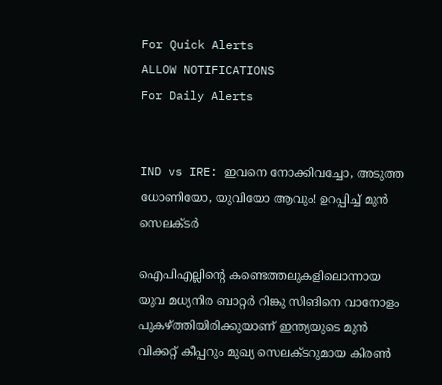For Quick Alerts
ALLOW NOTIFICATIONS
For Daily Alerts


IND vs IRE: ഇവനെ നോക്കിവച്ചോ, അടുത്ത ധോണിയോ, യുവിയോ ആവും! ഉറപ്പിച്ച് മുന്‍ സെലക്ടര്‍

ഐപിഎല്ലിന്റെ കണ്ടെത്തലുകളിലൊന്നായ യുവ മധ്യനിര ബാറ്റര്‍ റിങ്കു സിങിനെ വാനോളം പുകഴ്ത്തിയിരിക്കുയാണ് ഇന്ത്യയുടെ മുന്‍ വിക്കറ്റ് കീപ്പറും മുഖ്യ സെലക്ടറുമായ കിരണ്‍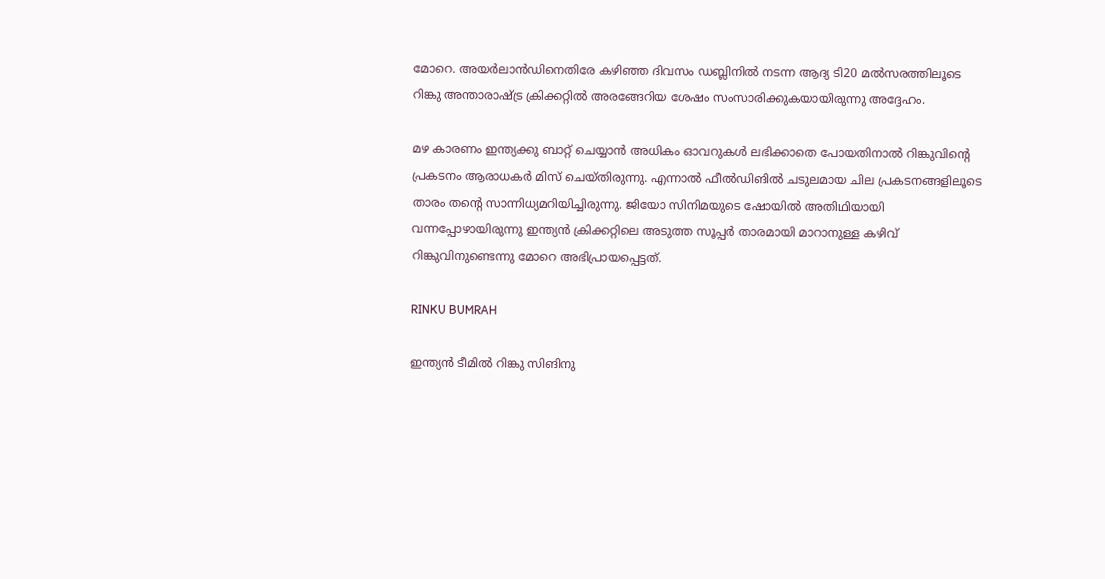മോറെ. അയര്‍ലാന്‍ഡിനെതിരേ കഴിഞ്ഞ ദിവസം ഡബ്ലിനില്‍ നടന്ന ആദ്യ ടി20 മല്‍സരത്തിലൂടെ റിങ്കു അന്താരാഷ്ട്ര ക്രിക്കറ്റില്‍ അരങ്ങേറിയ ശേഷം സംസാരിക്കുകയായിരുന്നു അദ്ദേഹം.

മഴ കാരണം ഇന്ത്യക്കു ബാറ്റ് ചെയ്യാന്‍ അധികം ഓവറുകള്‍ ലഭിക്കാതെ പോയതിനാല്‍ റിങ്കുവിന്റെ പ്രകടനം ആരാധകര്‍ മിസ് ചെയ്തിരുന്നു. എന്നാല്‍ ഫീല്‍ഡിങില്‍ ചടുലമായ ചില പ്രകടനങ്ങളിലൂടെ താരം തന്റെ സാന്നിധ്യമറിയിച്ചിരുന്നു. ജിയോ സിനിമയുടെ ഷോയില്‍ അതിഥിയായി വന്നപ്പോഴായിരുന്നു ഇന്ത്യന്‍ ക്രിക്കറ്റിലെ അടുത്ത സൂപ്പര്‍ താരമായി മാറാനുള്ള കഴിവ് റിങ്കുവിനുണ്ടെന്നു മോറെ അഭിപ്രായപ്പെട്ടത്.

RINKU BUMRAH

ഇന്ത്യന്‍ ടീമില്‍ റിങ്കു സിങിനു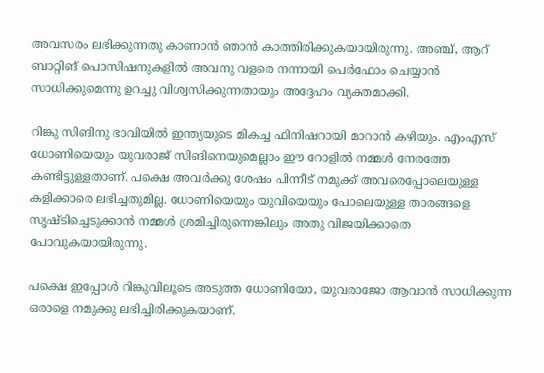അവസരം ലഭിക്കുന്നതു കാണാന്‍ ഞാന്‍ കാത്തിരിക്കുകയായിരുന്നു. അഞ്ച്, ആറ് ബാറ്റിങ് പൊസിഷനുകളില്‍ അവനു വളരെ നന്നായി പെര്‍ഫോം ചെയ്യാന്‍ സാധിക്കുമെന്നു ഉറച്ചു വിശ്വസിക്കുന്നതായും അദ്ദേഹം വ്യക്തമാക്കി.

റിങ്കു സിങിനു ഭാവിയില്‍ ഇന്ത്യയുടെ മികച്ച ഫിനിഷറായി മാറാന്‍ കഴിയും. എംഎസ് ധോണിയെയും യുവരാജ് സിങിനെയുമെല്ലാം ഈ റോളില്‍ നമ്മള്‍ നേരത്തേ കണ്ടിട്ടുള്ളതാണ്. പക്ഷെ അവര്‍ക്കു ശേഷം പിന്നീട് നമുക്ക് അവരെപ്പോലെയുള്ള കളിക്കാരെ ലഭിച്ചതുമില്ല. ധോണിയെയും യുവിയെയും പോലെയുള്ള താരങ്ങളെ സൃഷ്ടിച്ചെടുക്കാന്‍ നമ്മള്‍ ശ്രമിച്ചിരുന്നെങ്കിലും അതു വിജയിക്കാതെ പോവുകയായിരുന്നു.

പക്ഷെ ഇപ്പോള്‍ റിങ്കുവിലൂടെ അടുത്ത ധോണിയോ, യുവരാജോ ആവാന്‍ സാധിക്കുന്ന ഒരാളെ നമുക്കു ലഭിച്ചിരിക്കുകയാണ്.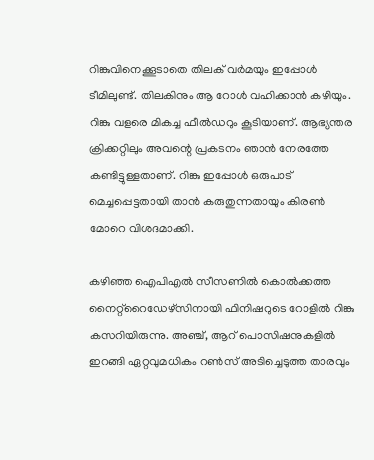റിങ്കുവിനെക്കൂടാതെ തിലക് വര്‍മയും ഇപ്പോള്‍ ടീമിലുണ്ട്. തിലകിനും ആ റോള്‍ വഹിക്കാന്‍ കഴിയും. റിങ്കു വളരെ മികച്ച ഫീല്‍ഡറും കൂടിയാണ്. ആഭ്യന്തര ക്രിക്കറ്റിലും അവന്റെ പ്രകടനം ഞാന്‍ നേരത്തേ കണ്ടിട്ടുള്ളതാണ്. റിങ്കു ഇപ്പോള്‍ ഒരുപാട് മെച്ചപ്പെട്ടതായി താന്‍ കരുതുന്നതായും കിരണ്‍ മോറെ വിശദമാക്കി.

കഴിഞ്ഞ ഐപിഎല്‍ സീസണില്‍ കൊല്‍ക്കത്ത നൈറ്റ്‌റൈഡേഴ്‌സിനായി ഫിനിഷറുടെ റോളില്‍ റിങ്കു കസറിയിരുന്നു. അഞ്ച്, ആറ് പൊസിഷനുകളില്‍ ഇറങ്ങി ഏറ്റവുമധികം റണ്‍സ് അടിച്ചെടുത്ത താരവും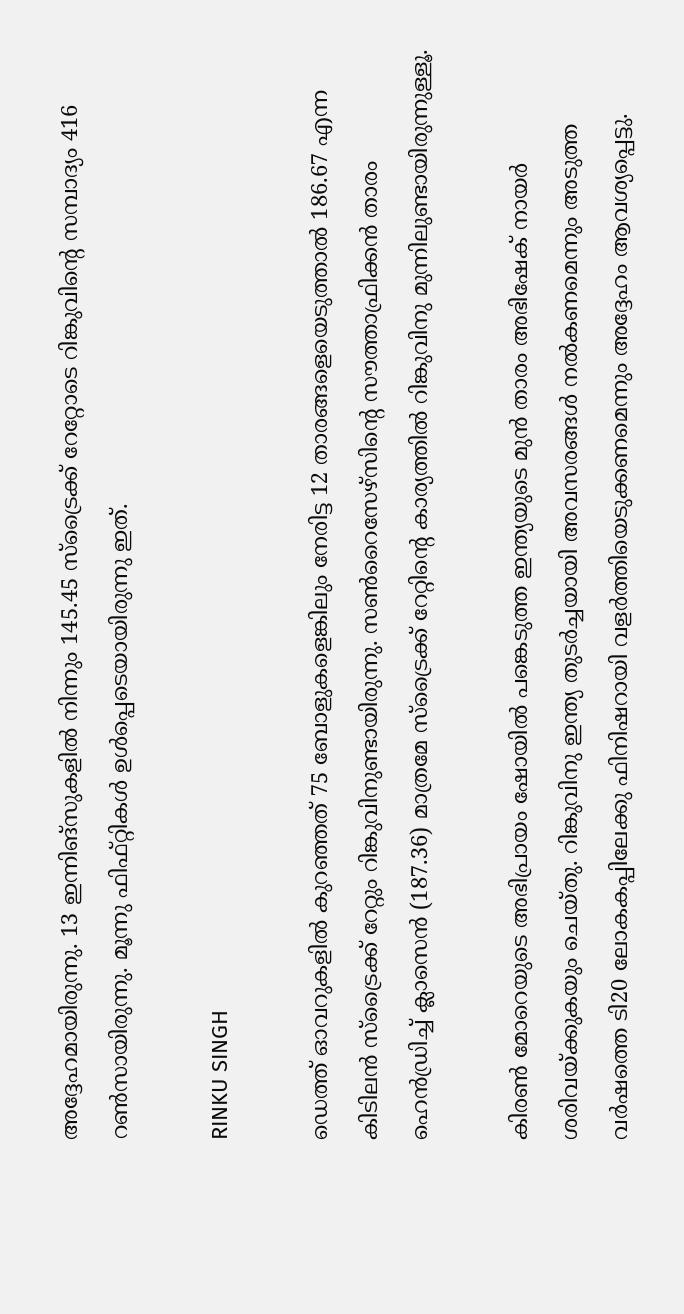അദ്ദേഹമായിരുന്നു. 13 ഇന്നിങ്‌സുകളില്‍ നിന്നും 145.45 സ്‌ട്രൈക്ക് റേറ്റോടെ റിങ്കുവിന്റെ സമ്പാദ്യം 416 റണ്‍സായിരുന്നു. മൂന്നു ഫിഫ്റ്റികള്‍ ഉള്‍പ്പെടെയായിരുന്നു ഇത്.

RINKU SINGH

ഡെത്ത് ഓവറുകളില്‍ കുറഞ്ഞത് 75 ബോളുകളെങ്കിലും നേരിട്ട 12 താരങ്ങളെയെടുത്താല്‍ 186.67 എന്ന കിടിലന്‍ സ്‌ട്രൈക്ക് റേറ്റും റിങ്കുവിനുണ്ടായിരുന്നു. സണ്‍റൈസേഴ്‌സിന്റെ സൗത്താഫ്രിക്കന്‍ താരം ഹെന്‍ഡ്രിച്ച് ക്ലാസെന്‍ (187.36) മാത്രമേ സ്‌ട്രൈക്ക് റേറ്റിന്റെ കാര്യത്തില്‍ റിങ്കുവിനു മുന്നിലുണ്ടായിരുന്നുള്ളൂ.

കിരണ്‍ മോറെയുടെ അഭിപ്രായം ഷോയില്‍ പങ്കെടുത്ത ഇന്ത്യയുടെ മുന്‍ താരം അഭിഷേക് നായര്‍ ശരിവയ്ക്കുകയും ചെയ്തു. റിങ്കുവിനു ഇന്ത്യ തുടര്‍ച്ചയായി അവസരങ്ങള്‍ നല്‍കണമെന്നും അടുത്ത വര്‍ഷത്തെ ടി20 ലോകകപ്പിലേക്കു ഫിനിഷറായി വളര്‍ത്തിയെടുക്കണമെന്നും അദ്ദേഹം ആവശ്യപ്പെട്ടു.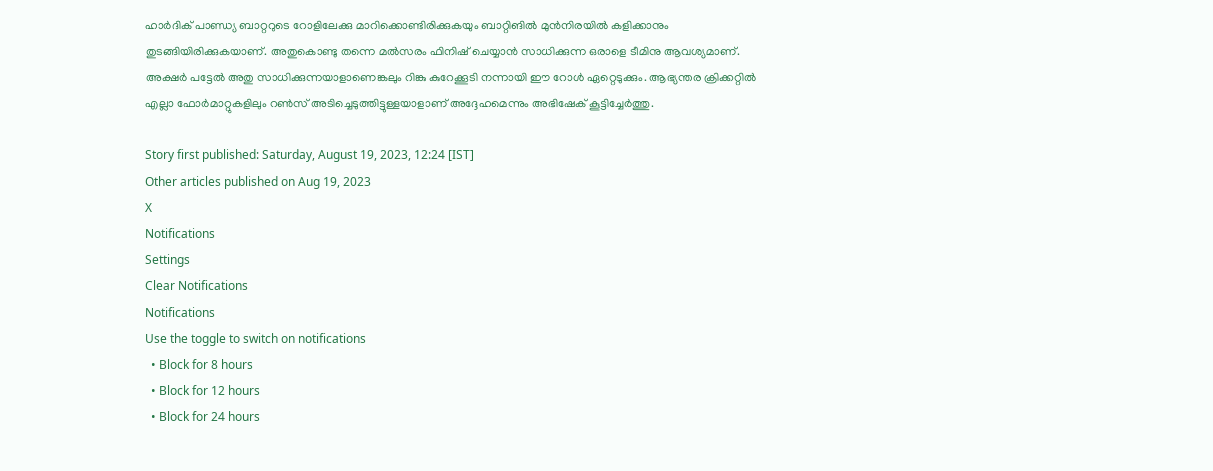ഹാര്‍ദിക് പാണ്ഡ്യ ബാറ്ററുടെ റോളിലേക്കു മാറിക്കൊണ്ടിരിക്കുകയും ബാറ്റിങില്‍ മുന്‍നിരയില്‍ കളിക്കാനും തുടങ്ങിയിരിക്കുകയാണ്. അതുകൊണ്ടു തന്നെ മല്‍സരം ഫിനിഷ് ചെയ്യാന്‍ സാധിക്കുന്ന ഒരാളെ ടീമിനു ആവശ്യമാണ്. അക്ഷര്‍ പട്ടേല്‍ അതു സാധിക്കുന്നയാളാണെങ്കലും റിങ്കു കുറേക്കൂടി നന്നായി ഈ റോള്‍ ഏറ്റെടുക്കും. ആഭ്യന്തര ക്രിക്കറ്റില്‍ എല്ലാ ഫോര്‍മാറ്റുകളിലും റണ്‍സ് അടിച്ചെടുത്തിട്ടുള്ളയാളാണ് അദ്ദേഹമെന്നും അഭിഷേക് കൂട്ടിച്ചേര്‍ത്തു.

Story first published: Saturday, August 19, 2023, 12:24 [IST]
Other articles published on Aug 19, 2023
X
Notifications
Settings
Clear Notifications
Notifications
Use the toggle to switch on notifications
  • Block for 8 hours
  • Block for 12 hours
  • Block for 24 hours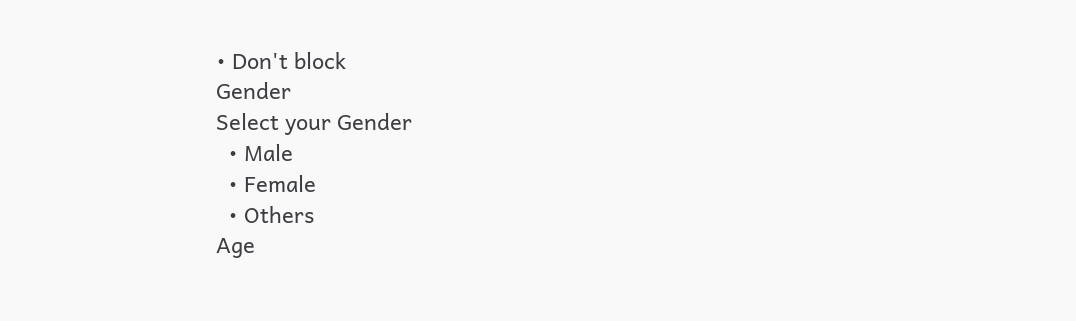• Don't block
Gender
Select your Gender
  • Male
  • Female
  • Others
Age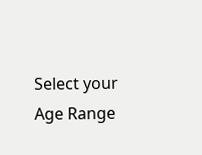Select your Age Range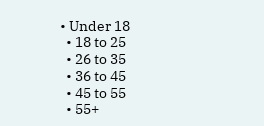• Under 18
  • 18 to 25
  • 26 to 35
  • 36 to 45
  • 45 to 55
  • 55+